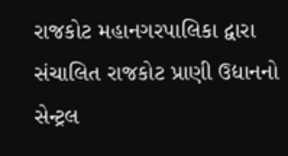રાજકોટ મહાનગરપાલિકા દ્વારા સંચાલિત રાજકોટ પ્રાણી ઉદ્યાનનો સેન્ટ્રલ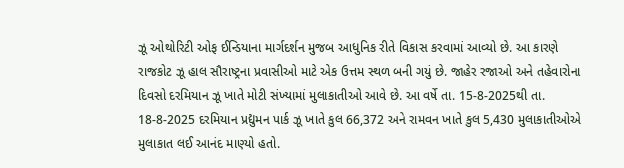ઝૂ ઓથોરિટી ઓફ ઈન્ડિયાના માર્ગદર્શન મુજબ આધુનિક રીતે વિકાસ કરવામાં આવ્યો છે. આ કારણે રાજકોટ ઝૂ હાલ સૌરાષ્ટ્રના પ્રવાસીઓ માટે એક ઉત્તમ સ્થળ બની ગયું છે. જાહેર રજાઓ અને તહેવારોના દિવસો દરમિયાન ઝૂ ખાતે મોટી સંખ્યામાં મુલાકાતીઓ આવે છે. આ વર્ષે તા. 15-8-2025થી તા. 18-8-2025 દરમિયાન પ્રદ્યુમન પાર્ક ઝૂ ખાતે કુલ 66,372 અને રામવન ખાતે કુલ 5,430 મુલાકાતીઓએ મુલાકાત લઈ આનંદ માણ્યો હતો.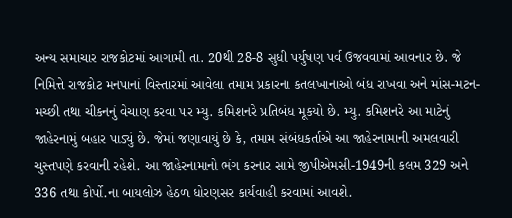અન્ય સમાચાર રાજકોટમાં આગામી તા. 20થી 28-8 સુધી પર્યુષણ પર્વ ઉજવવામાં આવનાર છે. જે નિમિત્તે રાજકોટ મનપાનાં વિસ્તારમાં આવેલા તમામ પ્રકારના કતલખાનાઓ બંધ રાખવા અને માંસ-મટન-મચ્છી તથા ચીકનનું વેચાણ કરવા પર મ્યુ. કમિશનરે પ્રતિબંધ મૂકયો છે. મ્યુ. કમિશનરે આ માટેનું જાહેરનામું બહાર પાડ્યું છે. જેમાં જણાવાયું છે કે, તમામ સંબંધકર્તાએ આ જાહેરનામાની અમલવારી ચુસ્તપણે કરવાની રહેશે. આ જાહેરનામાનો ભંગ કરનાર સામે જીપીએમસી-1949ની કલમ 329 અને 336 તથા કોર્પો.ના બાયલોઝ હેઠળ ધોરણસર કાર્યવાહી કરવામાં આવશે.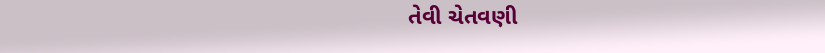તેવી ચેતવણી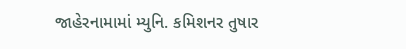જાહેરનામામાં મ્યુનિ. કમિશનર તુષાર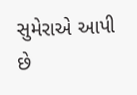સુમેરાએ આપી છે